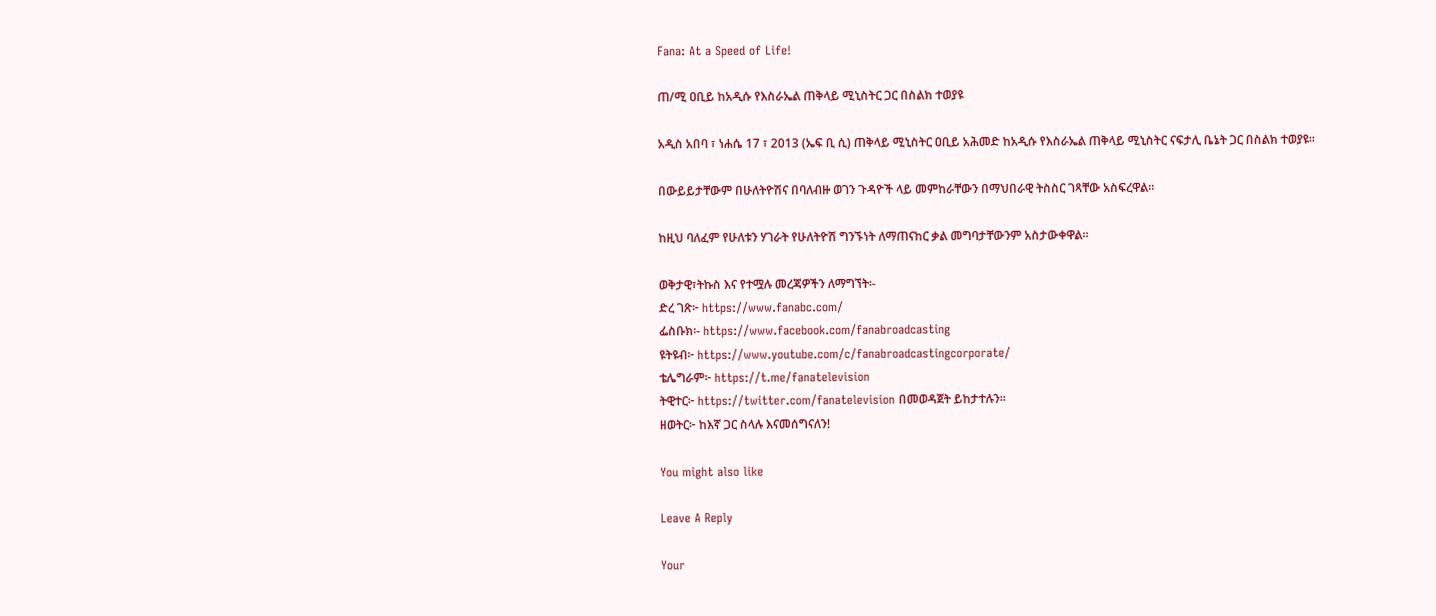Fana: At a Speed of Life!

ጠ/ሚ ዐቢይ ከአዲሱ የእስራኤል ጠቅላይ ሚኒስትር ጋር በስልክ ተወያዩ

አዲስ አበባ ፣ ነሐሴ 17 ፣ 2013 (ኤፍ ቢ ሲ) ጠቅላይ ሚኒስትር ዐቢይ አሕመድ ከአዲሱ የእስራኤል ጠቅላይ ሚኒስትር ናፍታሊ ቤኔት ጋር በስልክ ተወያዩ።

በውይይታቸውም በሁለትዮሽና በባለብዙ ወገን ጉዳዮች ላይ መምከራቸውን በማህበራዊ ትስስር ገጻቸው አስፍረዋል።

ከዚህ ባለፈም የሁለቱን ሃገራት የሁለትዮሽ ግንኙነት ለማጠናከር ቃል መግባታቸውንም አስታውቀዋል።

ወቅታዊ፣ትኩስ እና የተሟሉ መረጃዎችን ለማግኘት፡-
ድረ ገጽ፦ https://www.fanabc.com/
ፌስቡክ፡- https://www.facebook.com/fanabroadcasting
ዩትዩብ፦ https://www.youtube.com/c/fanabroadcastingcorporate/
ቴሌግራም፦ https://t.me/fanatelevision
ትዊተር፦ https://twitter.com/fanatelevision በመወዳጀት ይከታተሉን፡፡
ዘወትር፦ ከእኛ ጋር ስላሉ እናመሰግናለን!

You might also like

Leave A Reply

Your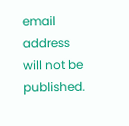email address will not be published.